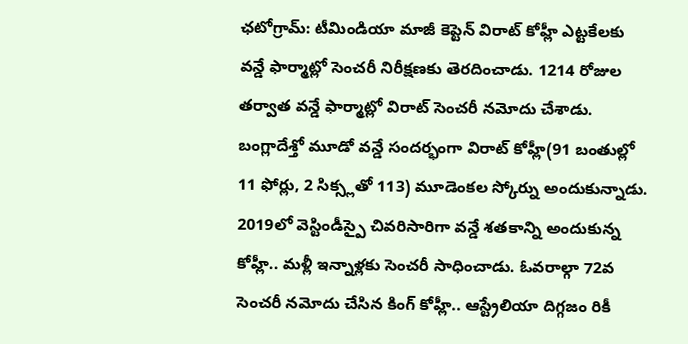ఛటోగ్రామ్: టీమిండియా మాజీ కెప్టెన్ విరాట్ కోహ్లీ ఎట్టకేలకు వన్డే ఫార్మాట్లో సెంచరీ నిరీక్షణకు తెరదించాడు. 1214 రోజుల తర్వాత వన్డే ఫార్మాట్లో విరాట్ సెంచరీ నమోదు చేశాడు. బంగ్లాదేశ్తో మూడో వన్డే సందర్భంగా విరాట్ కోహ్లీ(91 బంతుల్లో 11 ఫోర్లు, 2 సిక్స్లతో 113) మూడెంకల స్కోర్ను అందుకున్నాడు. 2019లో వెస్టిండీస్పై చివరిసారిగా వన్డే శతకాన్ని అందుకున్న కోహ్లీ.. మళ్లీ ఇన్నాళ్లకు సెంచరీ సాధించాడు. ఓవరాల్గా 72వ సెంచరీ నమోదు చేసిన కింగ్ కోహ్లీ.. ఆస్ట్రేలియా దిగ్గజం రికీ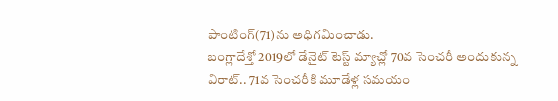పాంటింగ్(71)ను అధిగమించాడు.
బంగ్లాదేశ్తో 2019లో డేనైట్ టెస్ట్ మ్యాచ్లో 70వ సెంచరీ అందుకున్న విరాట్.. 71వ సెంచరీకి మూడేళ్ల సమయం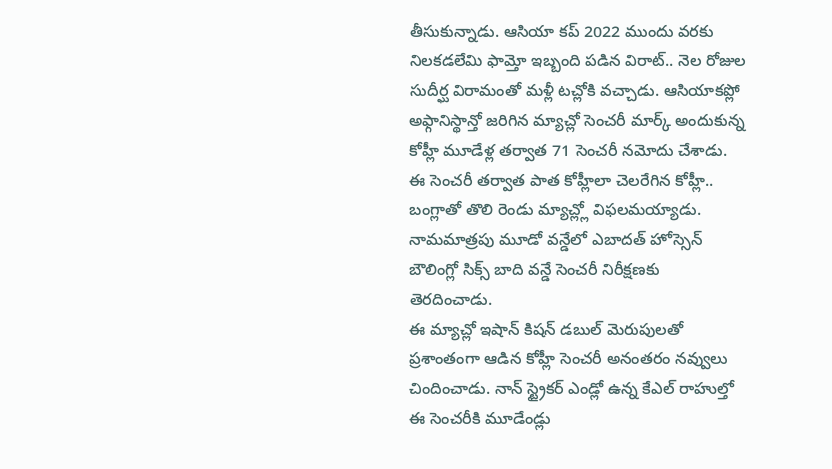తీసుకున్నాడు. ఆసియా కప్ 2022 ముందు వరకు నిలకడలేమి ఫామ్తో ఇబ్బంది పడిన విరాట్.. నెల రోజుల సుదీర్ఘ విరామంతో మళ్లీ టచ్లోకి వచ్చాడు. ఆసియాకప్లో అఫ్గానిస్థాన్తో జరిగిన మ్యాచ్లో సెంచరీ మార్క్ అందుకున్న కోహ్లీ మూడేళ్ల తర్వాత 71 సెంచరీ నమోదు చేశాడు. ఈ సెంచరీ తర్వాత పాత కోహ్లీలా చెలరేగిన కోహ్లీ.. బంగ్లాతో తొలి రెండు మ్యాచ్ల్లో విఫలమయ్యాడు. నామమాత్రపు మూడో వన్డేలో ఎబాదత్ హోస్సెన్ బౌలింగ్లో సిక్స్ బాది వన్డే సెంచరీ నిరీక్షణకు తెరదించాడు.
ఈ మ్యాచ్లో ఇషాన్ కిషన్ డబుల్ మెరుపులతో ప్రశాంతంగా ఆడిన కోహ్లీ సెంచరీ అనంతరం నవ్వులు చిందించాడు. నాన్ స్ట్రైకర్ ఎండ్లో ఉన్న కేఎల్ రాహుల్తో ఈ సెంచరీకి మూడేండ్లు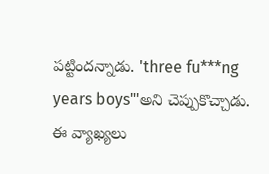పట్టిందన్నాడు. 'three fu***ng years boys"'అని చెప్పుకొచ్చాడు. ఈ వ్యాఖ్యలు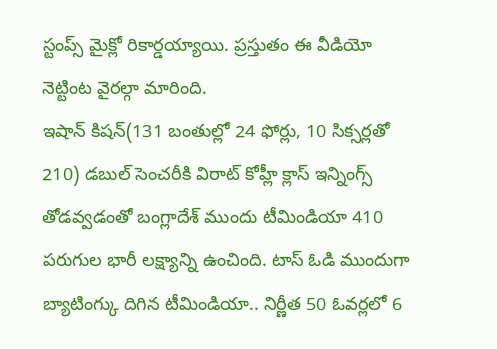స్టంప్స్ మైక్లో రికార్డయ్యాయి. ప్రస్తుతం ఈ వీడియో నెట్టింట వైరల్గా మారింది.
ఇషాన్ కిషన్(131 బంతుల్లో 24 ఫోర్లు, 10 సిక్సర్లతో 210) డబుల్ సెంచరీకి విరాట్ కోహ్లీ క్లాస్ ఇన్నింగ్స్ తోడవ్వడంతో బంగ్లాదేశ్ ముందు టీమిండియా 410 పరుగుల భారీ లక్ష్యాన్ని ఉంచింది. టాస్ ఓడి ముందుగా బ్యాటింగ్కు దిగిన టీమిండియా.. నిర్ణీత 50 ఓవర్లలో 6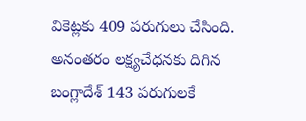వికెట్లకు 409 పరుగులు చేసింది. అనంతరం లక్ష్యచేధనకు దిగిన బంగ్లాదేశ్ 143 పరుగులకే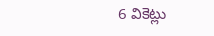6 వికెట్లు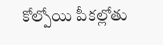కోల్పోయి పీకల్లోతు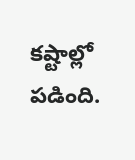కష్టాల్లో పడింది.